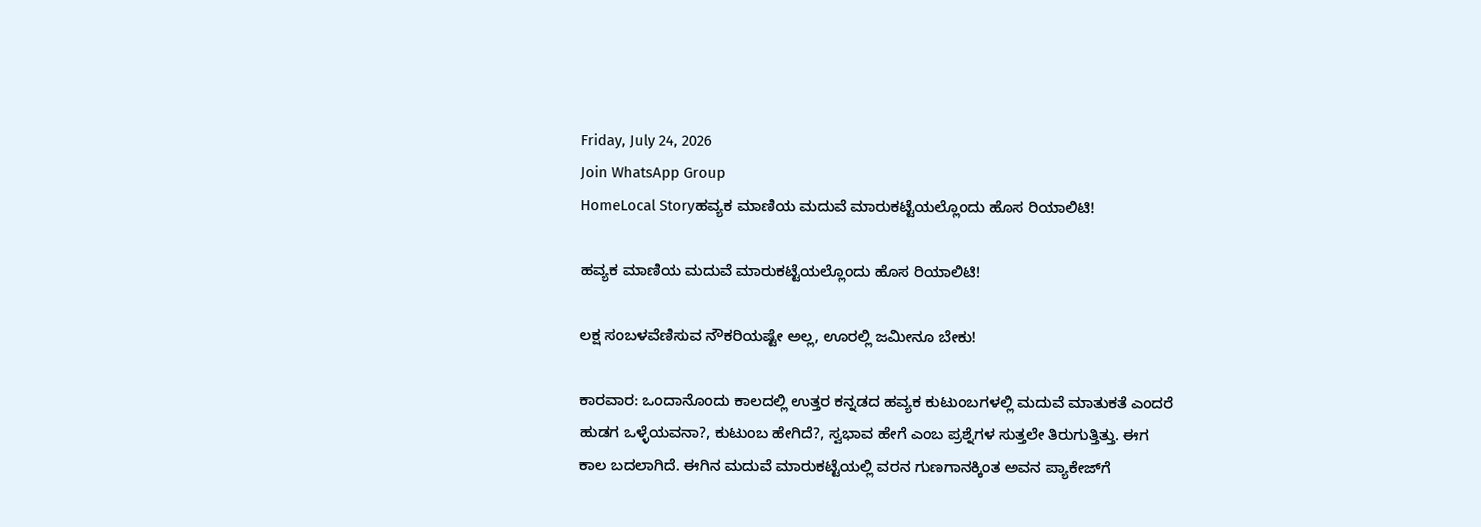Friday, July 24, 2026
Join WhatsApp Group
HomeLocal Storyಹವ್ಯಕ ಮಾಣಿಯ ಮದುವೆ ಮಾರುಕಟ್ಟೆಯಲ್ಲೊಂದು ಹೊಸ ರಿಯಾಲಿಟಿ!

ಹವ್ಯಕ ಮಾಣಿಯ ಮದುವೆ ಮಾರುಕಟ್ಟೆಯಲ್ಲೊಂದು ಹೊಸ ರಿಯಾಲಿಟಿ!

ಲಕ್ಷ ಸಂಬಳವೆಣಿಸುವ ನೌಕರಿಯಷ್ಟೇ ಅಲ್ಲ, ಊರಲ್ಲಿ ಜಮೀನೂ ಬೇಕು!

ಕಾರವಾರ: ಒಂದಾನೊಂದು ಕಾಲದಲ್ಲಿ ಉತ್ತರ ಕನ್ನಡದ ಹವ್ಯಕ ಕುಟುಂಬಗಳಲ್ಲಿ ಮದುವೆ ಮಾತುಕತೆ ಎಂದರೆ ಹುಡಗ ಒಳ್ಳೆಯವನಾ?, ಕುಟುಂಬ ಹೇಗಿದೆ?, ಸ್ವಭಾವ ಹೇಗೆ ಎಂಬ ಪ್ರಶ್ನೆಗಳ ಸುತ್ತಲೇ ತಿರುಗುತ್ತಿತ್ತು. ಈಗ ಕಾಲ ಬದಲಾಗಿದೆ. ಈಗಿನ ಮದುವೆ ಮಾರುಕಟ್ಟೆಯಲ್ಲಿ ವರನ ಗುಣಗಾನಕ್ಕಿಂತ ಅವನ ಪ್ಯಾಕೇಜ್‌ಗೆ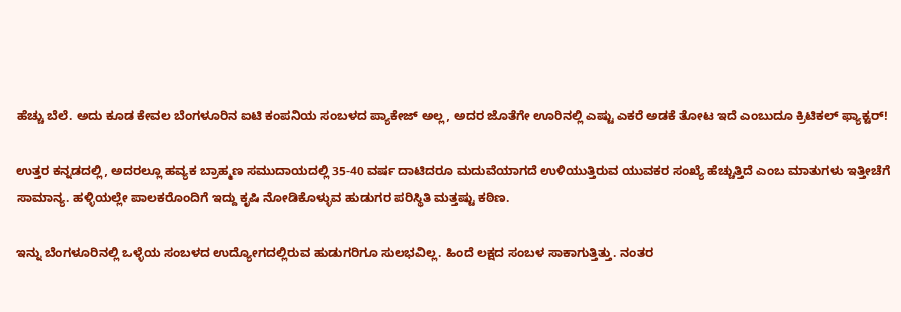ಹೆಚ್ಚು ಬೆಲೆ. ಅದು ಕೂಡ ಕೇವಲ ಬೆಂಗಳೂರಿನ ಐಟಿ ಕಂಪನಿಯ ಸಂಬಳದ ಪ್ಯಾಕೇಜ್‌ ಅಲ್ಲ, ಅದರ ಜೊತೆಗೇ ಊರಿನಲ್ಲಿ ಎಷ್ಟು ಎಕರೆ ಅಡಕೆ ತೋಟ ಇದೆ ಎಂಬುದೂ ಕ್ರಿಟಿಕಲ್ ಫ್ಯಾಕ್ಟರ್‌!

ಉತ್ತರ ಕನ್ನಡದಲ್ಲಿ, ಅದರಲ್ಲೂ ಹವ್ಯಕ ಬ್ರಾಹ್ಮಣ ಸಮುದಾಯದಲ್ಲಿ 35-40 ವರ್ಷ ದಾಟಿದರೂ ಮದುವೆಯಾಗದೆ ಉಳಿಯುತ್ತಿರುವ ಯುವಕರ ಸಂಖ್ಯೆ ಹೆಚ್ಚುತ್ತಿದೆ ಎಂಬ ಮಾತುಗಳು ಇತ್ತೀಚೆಗೆ ಸಾಮಾನ್ಯ. ಹಳ್ಳಿಯಲ್ಲೇ ಪಾಲಕರೊಂದಿಗೆ ಇದ್ದು ಕೃಷಿ ನೋಡಿಕೊಳ್ಳುವ ಹುಡುಗರ ಪರಿಸ್ಥಿತಿ ಮತ್ತಷ್ಟು ಕಠಿಣ.

ಇನ್ನು ಬೆಂಗಳೂರಿನಲ್ಲಿ ಒಳ್ಳೆಯ ಸಂಬಳದ ಉದ್ಯೋಗದಲ್ಲಿರುವ ಹುಡುಗರಿಗೂ ಸುಲಭವಿಲ್ಲ. ಹಿಂದೆ ಲಕ್ಷದ ಸಂಬಳ ಸಾಕಾಗುತ್ತಿತ್ತು. ನಂತರ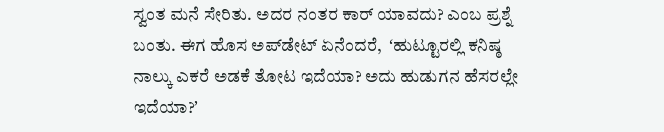ಸ್ವಂತ ಮನೆ ಸೇರಿತು. ಅದರ ನಂತರ ಕಾರ್ ಯಾವದು? ಎಂಬ ಪ್ರಶ್ನೆ ಬಂತು. ಈಗ ಹೊಸ ಅಪ್‌ಡೇಟ್‌ ಏನೆಂದರೆ,  ʻಹುಟ್ಟೂರಲ್ಲಿ ಕನಿಷ್ಠ ನಾಲ್ಕು ಎಕರೆ ಅಡಕೆ ತೋಟ ಇದೆಯಾ? ಅದು ಹುಡುಗನ ಹೆಸರಲ್ಲೇ ಇದೆಯಾ?ʼ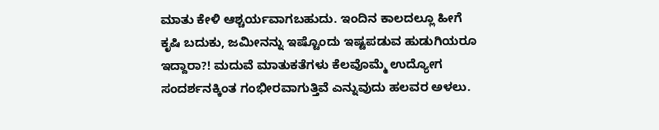ಮಾತು ಕೇಳಿ ಆಶ್ಚರ್ಯವಾಗಬಹುದು. ಇಂದಿನ ಕಾಲದಲ್ಲೂ ಹೀಗೆ ಕೃಷಿ ಬದುಕು, ಜಮೀನನ್ನು ಇಷ್ಟೊಂದು ಇಷ್ಟಪಡುವ ಹುಡುಗಿಯರೂ ಇದ್ದಾರಾ?! ಮದುವೆ ಮಾತುಕತೆಗಳು ಕೆಲವೊಮ್ಮೆ ಉದ್ಯೋಗ ಸಂದರ್ಶನಕ್ಕಿಂತ ಗಂಭೀರವಾಗುತ್ತಿವೆ ಎನ್ನುವುದು ಹಲವರ ಅಳಲು.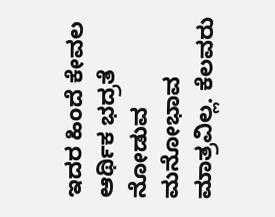ಇದರ ಹಿಂದೆ ಕೇವಲ ಆರ್ಥಿಕ ಭದ್ರತೆ ನೋಡುವ ಮನೋಭಾವ ಮಾತ್ರವಿಲ್ಲ. ಕೆಲವರು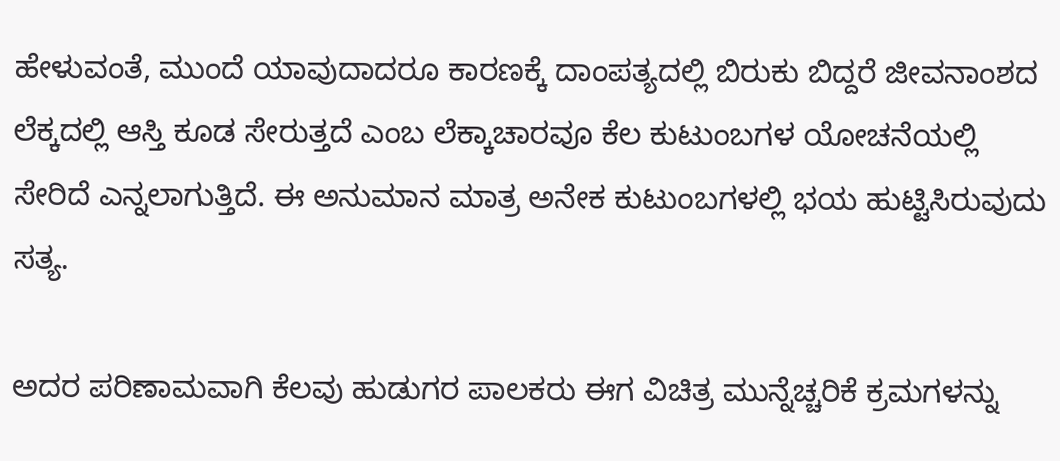ಹೇಳುವಂತೆ, ಮುಂದೆ ಯಾವುದಾದರೂ ಕಾರಣಕ್ಕೆ ದಾಂಪತ್ಯದಲ್ಲಿ ಬಿರುಕು ಬಿದ್ದರೆ ಜೀವನಾಂಶದ ಲೆಕ್ಕದಲ್ಲಿ ಆಸ್ತಿ ಕೂಡ ಸೇರುತ್ತದೆ ಎಂಬ ಲೆಕ್ಕಾಚಾರವೂ ಕೆಲ ಕುಟುಂಬಗಳ ಯೋಚನೆಯಲ್ಲಿ ಸೇರಿದೆ ಎನ್ನಲಾಗುತ್ತಿದೆ. ಈ ಅನುಮಾನ ಮಾತ್ರ ಅನೇಕ ಕುಟುಂಬಗಳಲ್ಲಿ ಭಯ ಹುಟ್ಟಿಸಿರುವುದು ಸತ್ಯ.

ಅದರ ಪರಿಣಾಮವಾಗಿ ಕೆಲವು ಹುಡುಗರ ಪಾಲಕರು ಈಗ ವಿಚಿತ್ರ ಮುನ್ನೆಚ್ಚರಿಕೆ ಕ್ರಮಗಳನ್ನು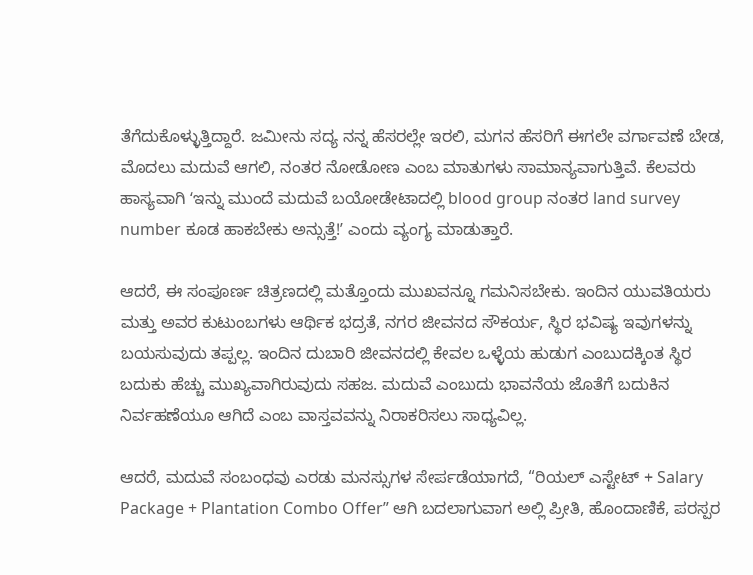ತೆಗೆದುಕೊಳ್ಳುತ್ತಿದ್ದಾರೆ. ಜಮೀನು ಸದ್ಯ ನನ್ನ ಹೆಸರಲ್ಲೇ ಇರಲಿ, ಮಗನ ಹೆಸರಿಗೆ ಈಗಲೇ ವರ್ಗಾವಣೆ ಬೇಡ, ಮೊದಲು ಮದುವೆ ಆಗಲಿ, ನಂತರ ನೋಡೋಣ ಎಂಬ ಮಾತುಗಳು ಸಾಮಾನ್ಯವಾಗುತ್ತಿವೆ. ಕೆಲವರು ಹಾಸ್ಯವಾಗಿ ʻಇನ್ನು ಮುಂದೆ ಮದುವೆ ಬಯೋಡೇಟಾದಲ್ಲಿ blood group ನಂತರ land survey number ಕೂಡ ಹಾಕಬೇಕು ಅನ್ಸುತ್ತೆ!ʼ ಎಂದು ವ್ಯಂಗ್ಯ ಮಾಡುತ್ತಾರೆ.

ಆದರೆ, ಈ ಸಂಪೂರ್ಣ ಚಿತ್ರಣದಲ್ಲಿ ಮತ್ತೊಂದು ಮುಖವನ್ನೂ ಗಮನಿಸಬೇಕು. ಇಂದಿನ ಯುವತಿಯರು ಮತ್ತು ಅವರ ಕುಟುಂಬಗಳು ಆರ್ಥಿಕ ಭದ್ರತೆ, ನಗರ ಜೀವನದ ಸೌಕರ್ಯ, ಸ್ಥಿರ ಭವಿಷ್ಯ ಇವುಗಳನ್ನು ಬಯಸುವುದು ತಪ್ಪಲ್ಲ. ಇಂದಿನ ದುಬಾರಿ ಜೀವನದಲ್ಲಿ ಕೇವಲ ಒಳ್ಳೆಯ ಹುಡುಗ ಎಂಬುದಕ್ಕಿಂತ ಸ್ಥಿರ ಬದುಕು ಹೆಚ್ಚು ಮುಖ್ಯವಾಗಿರುವುದು ಸಹಜ. ಮದುವೆ ಎಂಬುದು ಭಾವನೆಯ ಜೊತೆಗೆ ಬದುಕಿನ ನಿರ್ವಹಣೆಯೂ ಆಗಿದೆ ಎಂಬ ವಾಸ್ತವವನ್ನು ನಿರಾಕರಿಸಲು ಸಾಧ್ಯವಿಲ್ಲ.

ಆದರೆ, ಮದುವೆ ಸಂಬಂಧವು ಎರಡು ಮನಸ್ಸುಗಳ ಸೇರ್ಪಡೆಯಾಗದೆ, “ರಿಯಲ್ ಎಸ್ಟೇಟ್ + Salary Package + Plantation Combo Offer” ಆಗಿ ಬದಲಾಗುವಾಗ ಅಲ್ಲಿ ಪ್ರೀತಿ, ಹೊಂದಾಣಿಕೆ, ಪರಸ್ಪರ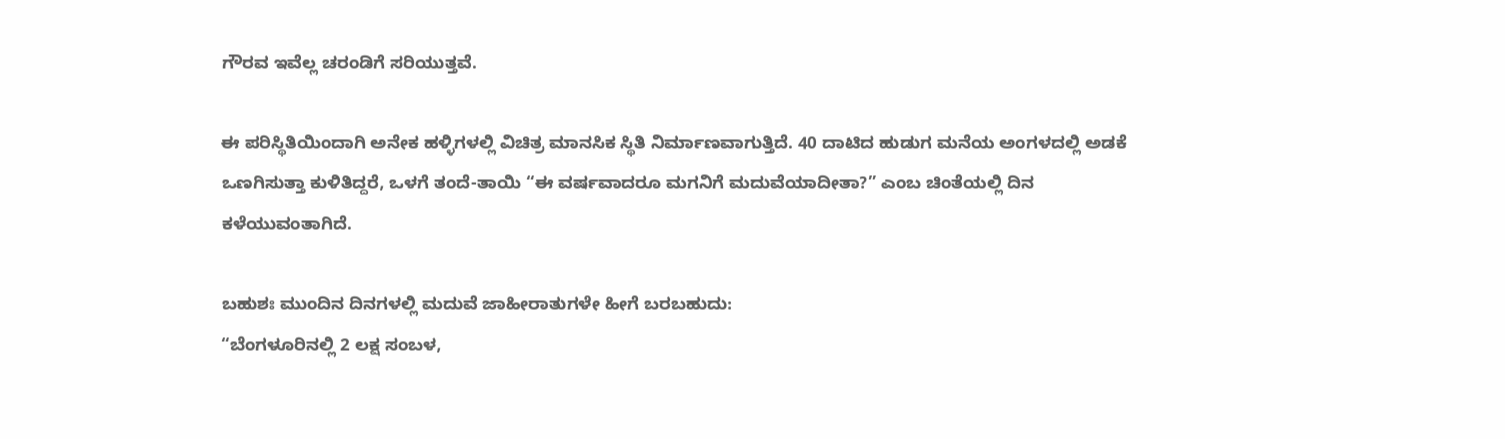ಗೌರವ ಇವೆಲ್ಲ ಚರಂಡಿಗೆ ಸರಿಯುತ್ತವೆ.

ಈ ಪರಿಸ್ಥಿತಿಯಿಂದಾಗಿ ಅನೇಕ ಹಳ್ಳಿಗಳಲ್ಲಿ ವಿಚಿತ್ರ ಮಾನಸಿಕ ಸ್ಥಿತಿ ನಿರ್ಮಾಣವಾಗುತ್ತಿದೆ. 40 ದಾಟಿದ ಹುಡುಗ ಮನೆಯ ಅಂಗಳದಲ್ಲಿ ಅಡಕೆ ಒಣಗಿಸುತ್ತಾ ಕುಳಿತಿದ್ದರೆ, ಒಳಗೆ ತಂದೆ-ತಾಯಿ “ಈ ವರ್ಷವಾದರೂ ಮಗನಿಗೆ ಮದುವೆಯಾದೀತಾ?” ಎಂಬ ಚಿಂತೆಯಲ್ಲಿ ದಿನ ಕಳೆಯುವಂತಾಗಿದೆ.

ಬಹುಶಃ ಮುಂದಿನ ದಿನಗಳಲ್ಲಿ ಮದುವೆ ಜಾಹೀರಾತುಗಳೇ ಹೀಗೆ ಬರಬಹುದು:
“ಬೆಂಗಳೂರಿನಲ್ಲಿ 2 ಲಕ್ಷ ಸಂಬಳ,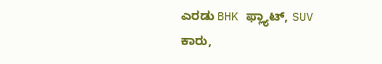ಎರಡು BHK ಫ್ಲ್ಯಾಟ್, SUV ಕಾರು,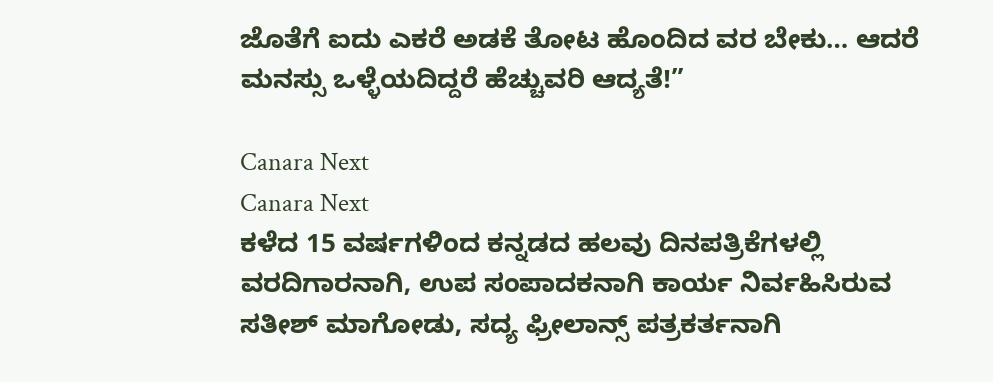ಜೊತೆಗೆ ಐದು ಎಕರೆ ಅಡಕೆ ತೋಟ ಹೊಂದಿದ ವರ ಬೇಕು… ಆದರೆ ಮನಸ್ಸು ಒಳ್ಳೆಯದಿದ್ದರೆ ಹೆಚ್ಚುವರಿ ಆದ್ಯತೆ!”

Canara Next
Canara Next
ಕಳೆದ 15 ವರ್ಷಗಳಿಂದ ಕನ್ನಡದ ಹಲವು ದಿನಪತ್ರಿಕೆಗಳಲ್ಲಿ ವರದಿಗಾರನಾಗಿ, ಉಪ ಸಂಪಾದಕನಾಗಿ ಕಾರ್ಯ ನಿರ್ವಹಿಸಿರುವ ಸತೀಶ್‌ ಮಾಗೋಡು, ಸದ್ಯ ಫ್ರೀಲಾನ್ಸ್‌ ಪತ್ರಕರ್ತನಾಗಿ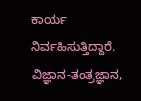ಕಾರ್ಯ ನಿರ್ವಹಿಸುತ್ತಿದ್ದಾರೆ. ವಿಜ್ಞಾನ-ತಂತ್ರಜ್ಞಾನ,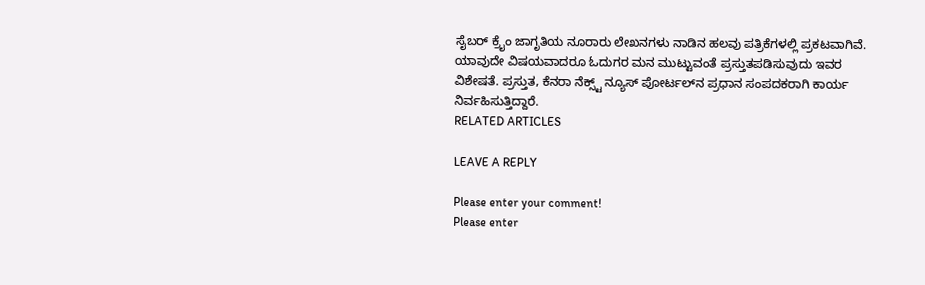ಸೈಬರ್‌ ಕ್ರೈಂ ಜಾಗೃತಿಯ ನೂರಾರು ಲೇಖನಗಳು ನಾಡಿನ ಹಲವು ಪತ್ರಿಕೆಗಳಲ್ಲಿ ಪ್ರಕಟವಾಗಿವೆ. ಯಾವುದೇ ವಿಷಯವಾದರೂ ಓದುಗರ ಮನ ಮುಟ್ಟುವಂತೆ ಪ್ರಸ್ತುತಪಡಿಸುವುದು ಇವರ ವಿಶೇಷತೆ. ಪ್ರಸ್ತುತ, ಕೆನರಾ ನೆಕ್ಸ್ಟ್‌ ನ್ಯೂಸ್‌ ಪೋರ್ಟಲ್‌ನ ಪ್ರಧಾನ ಸಂಪದಕರಾಗಿ ಕಾರ್ಯ ನಿರ್ವಹಿಸುತ್ತಿದ್ದಾರೆ.
RELATED ARTICLES

LEAVE A REPLY

Please enter your comment!
Please enter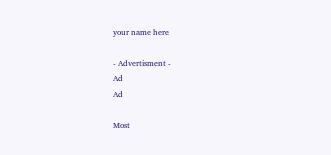your name here

- Advertisment -
Ad
Ad

Most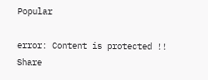Popular

error: Content is protected !!
Share